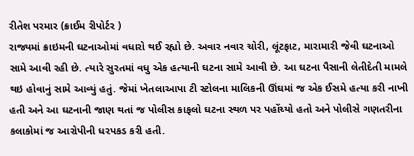રીતેશ પરમાર (ક્રાઈમ રીપોર્ટર )
રાજ્યમાં ક્રાઇમની ઘટનાઓમાં વધારો થઈ રહ્યો છે. અવાર નવાર ચોરી, લૂંટફાટ, મારામારી જેવી ઘટનાઓ સામે આવી રહી છે. ત્યારે સુરતમાં વધુ એક હત્યાની ઘટના સામે આવી છે. આ ઘટના પૈસાની લેતીદેતી મામલે થઇ હોવાનું સામે આવ્યું હતું. જેમાં ખેતલાઆપા ટી સ્ટોલના માલિકની ઊંઘમાં જ એક ઈસમે હત્યા કરી નાખી હતી અને આ ઘટનાની જાણ થતાં જ પોલીસ કાફલો ઘટના સ્થળ પર પહોંચ્યો હતો અને પોલીસે ગણતરીના કલાકોમાં જ આરોપીની ધરપકડ કરી હતી.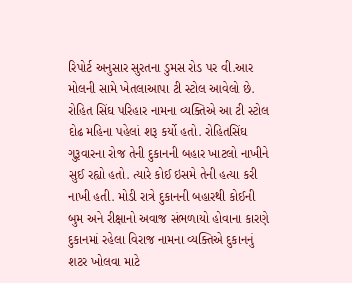રિપોર્ટ અનુસાર સુરતના ડુમસ રોડ પર વી.આર મોલની સામે ખેતલાઆપા ટી સ્ટોલ આવેલો છે. રોહિત સિંઘ પરિહાર નામના વ્યક્તિએ આ ટી સ્ટોલ દોઢ મહિના પહેલાં શરૂ કર્યો હતો. રોહિતસિંઘ ગુરૂવારના રોજ તેની દુકાનની બહાર ખાટલો નાખીને સુઈ રહ્યો હતો. ત્યારે કોઈ ઇસમે તેની હત્યા કરી નાખી હતી. મોડી રાત્રે દુકાનની બહારથી કોઈની બુમ અને રીક્ષાનો અવાજ સંભળાયો હોવાના કારણે દુકાનમાં રહેલા વિરાજ નામના વ્યક્તિએ દુકાનનું શટર ખોલવા માટે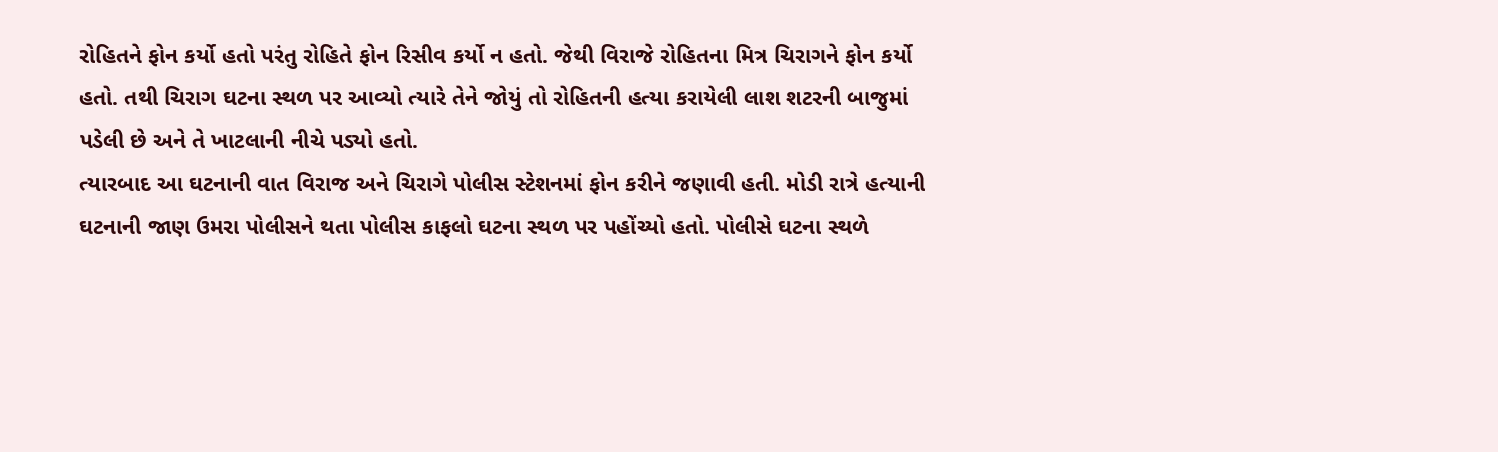રોહિતને ફોન કર્યો હતો પરંતુ રોહિતે ફોન રિસીવ કર્યો ન હતો. જેથી વિરાજે રોહિતના મિત્ર ચિરાગને ફોન કર્યો હતો. તથી ચિરાગ ઘટના સ્થળ પર આવ્યો ત્યારે તેને જોયું તો રોહિતની હત્યા કરાયેલી લાશ શટરની બાજુમાં પડેલી છે અને તે ખાટલાની નીચે પડ્યો હતો.
ત્યારબાદ આ ઘટનાની વાત વિરાજ અને ચિરાગે પોલીસ સ્ટેશનમાં ફોન કરીને જણાવી હતી. મોડી રાત્રે હત્યાની ઘટનાની જાણ ઉમરા પોલીસને થતા પોલીસ કાફલો ઘટના સ્થળ પર પહોંચ્યો હતો. પોલીસે ઘટના સ્થળે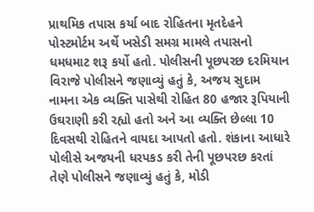પ્રાથમિક તપાસ કર્યા બાદ રોહિતના મૃતદેહને પોસ્ટમોર્ટમ અર્થે ખસેડી સમગ્ર મામલે તપાસનો ધમધમાટ શરૂ કર્યો હતો. પોલીસની પૂછપરછ દરમિયાન વિરાજે પોલીસને જણાવ્યું હતું કે, અજય સુદામ નામના એક વ્યક્તિ પાસેથી રોહિત 80 હજાર રૂપિયાની ઉઘરાણી કરી રહ્યો હતો અને આ વ્યક્તિ છેલ્લા 10 દિવસથી રોહિતને વાયદા આપતો હતો. શંકાના આધારે પોલીસે અજયની ધરપકડ કરી તેની પૂછપરછ કરતાં તેણે પોલીસને જણાવ્યું હતું કે, મોડી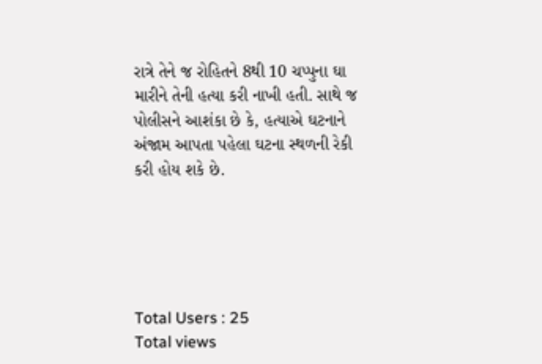રાત્રે તેને જ રોહિતને 8થી 10 ચપ્પુના ઘા મારીને તેની હત્યા કરી નાખી હતી. સાથે જ પોલીસને આશંકા છે કે, હત્યાએ ઘટનાને અંજામ આપતા પહેલા ઘટના સ્થળની રેકી કરી હોય શકે છે.





Total Users : 25
Total views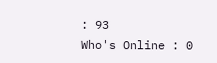: 93
Who's Online : 0